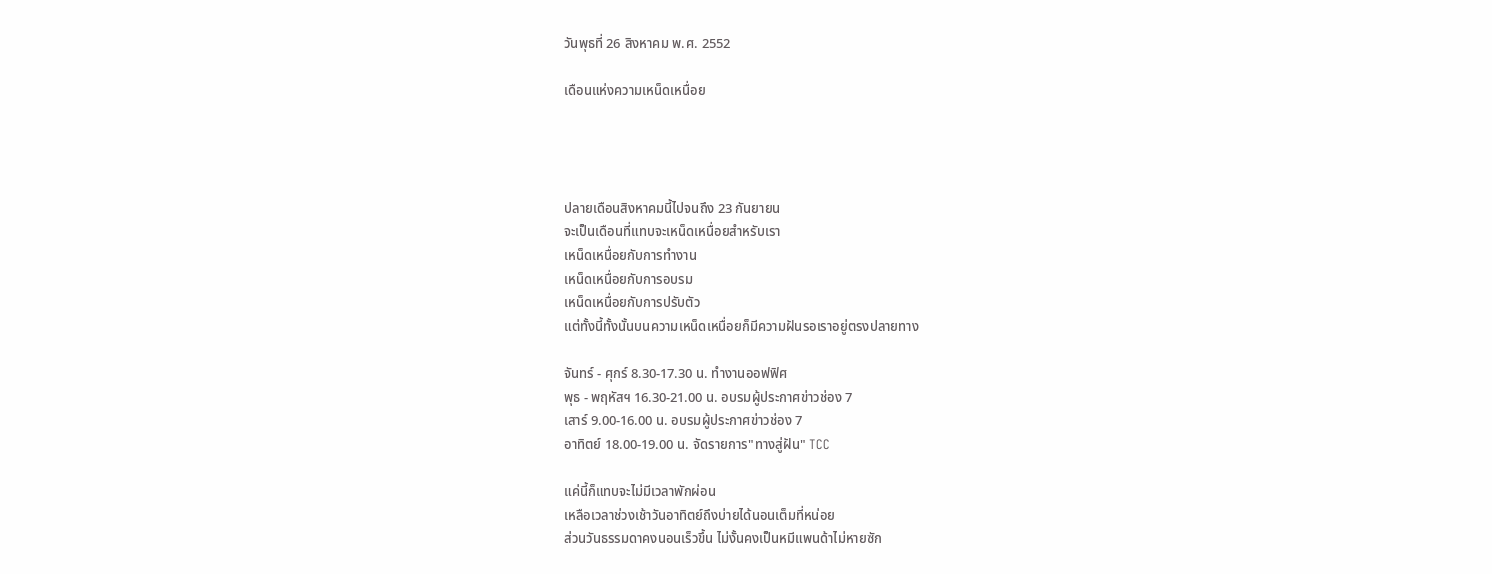วันพุธที่ 26 สิงหาคม พ.ศ. 2552

เดือนแห่งความเหน็ดเหนื่อย




ปลายเดือนสิงหาคมนี้ไปจนถึง 23 กันยายน
จะเป็นเดือนที่แทบจะเหน็ดเหนื่อยสำหรับเรา
เหน็ดเหนื่อยกับการทำงาน
เหน็ดเหนื่อยกับการอบรม
เหน็ดเหนื่อยกับการปรับตัว
แต่ทั้งนี้ทั้งนั้นบนความเหน็ดเหนื่อยก็มีความฝันรอเราอยู่ตรงปลายทาง

จันทร์ - ศุกร์ 8.30-17.30 น. ทำงานออฟฟิศ
พุธ - พฤหัสฯ 16.30-21.00 น. อบรมผู้ประกาศข่าวช่อง 7
เสาร์ 9.00-16.00 น. อบรมผู้ประกาศข่าวช่อง 7
อาทิตย์ 18.00-19.00 น. จัดรายการ"ทางสู่ฝัน" TCC

แค่นี้ก็แทบจะไม่มีเวลาพักผ่อน
เหลือเวลาช่วงเช้าวันอาทิตย์ถึงบ่ายได้นอนเต็มที่หน่อย
ส่วนวันธรรมดาคงนอนเร็วขึ้น ไม่งั้นคงเป็นหมีแพนด้าไม่หายซัก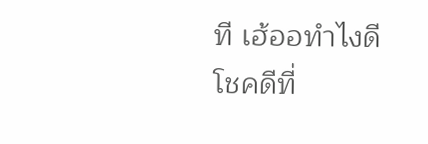ที เฮ้ออทำไงดี
โชคดีที่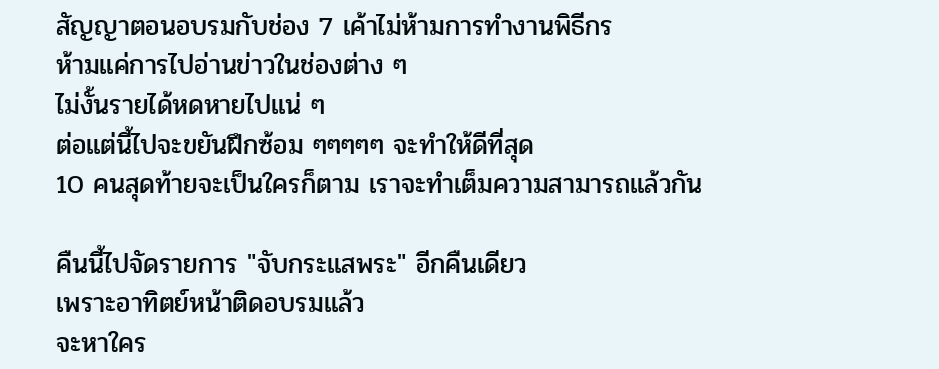สัญญาตอนอบรมกับช่อง 7 เค้าไม่ห้ามการทำงานพิธีกร
ห้ามแค่การไปอ่านข่าวในช่องต่าง ๆ
ไม่งั้นรายได้หดหายไปแน่ ๆ
ต่อแต่นี้ไปจะขยันฝึกซ้อม ๆๆๆๆๆ จะทำให้ดีที่สุด
10 คนสุดท้ายจะเป็นใครก็ตาม เราจะทำเต็มความสามารถแล้วกัน

คืนนี้ไปจัดรายการ "จับกระแสพระ" อีกคืนเดียว
เพราะอาทิตย์หน้าติดอบรมแล้ว
จะหาใคร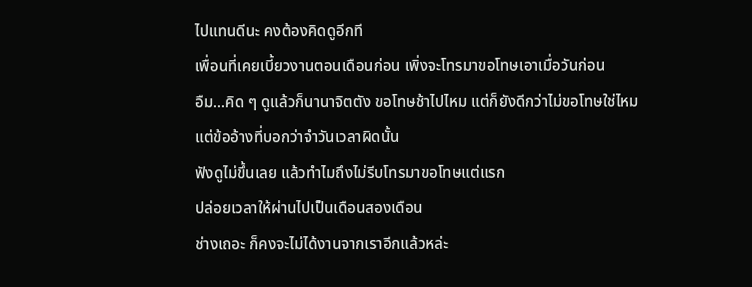ไปแทนดีนะ คงต้องคิดดูอีกที
เพื่อนที่เคยเบี้ยวงานตอนเดือนก่อน เพิ่งจะโทรมาขอโทษเอาเมื่อวันก่อน
อืม...คิด ๆ ดูแล้วก็นานาจิตตัง ขอโทษช้าไปไหม แต่ก็ยังดีกว่าไม่ขอโทษใช่ไหม
แต่ข้ออ้างที่บอกว่าจำวันเวลาผิดนั้น
ฟังดูไม่ขึ้นเลย แล้วทำไมถึงไม่รีบโทรมาขอโทษแต่แรก
ปล่อยเวลาให้ผ่านไปเป็นเดือนสองเดือน
ช่างเถอะ ก็คงจะไม่ได้งานจากเราอีกแล้วหล่ะ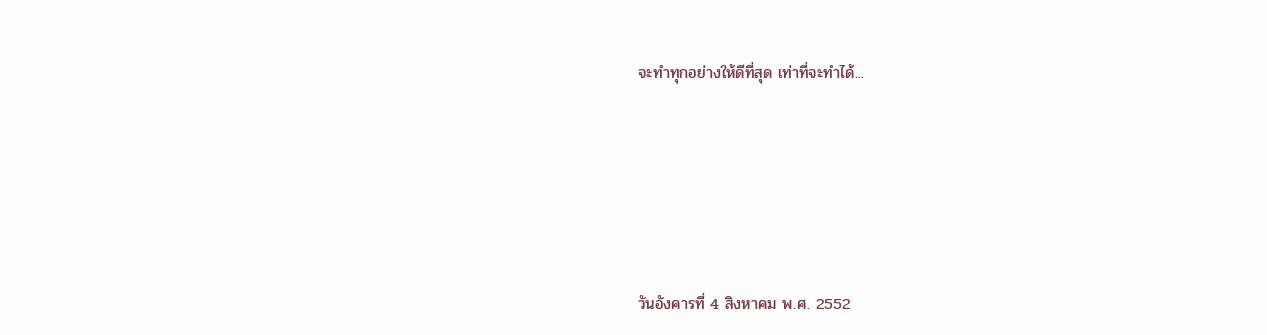จะทำทุกอย่างให้ดีที่สุด เท่าที่จะทำได้...






วันอังคารที่ 4 สิงหาคม พ.ศ. 2552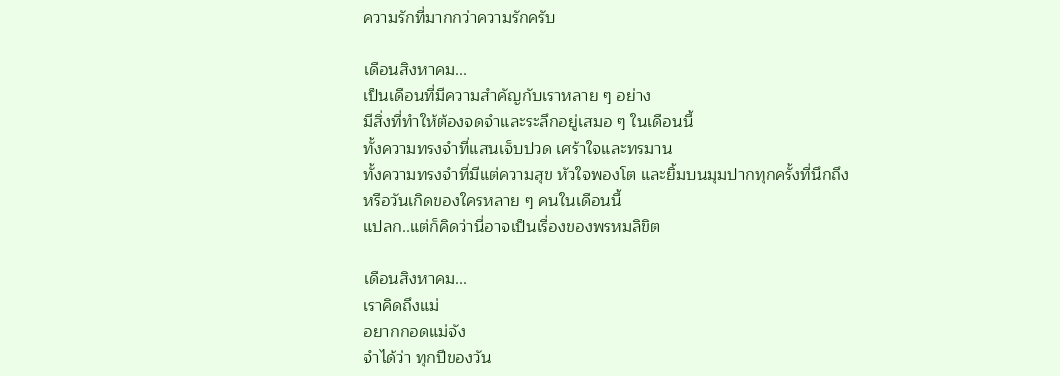ความรักที่มากกว่าความรักครับ

เดือนสิงหาคม...
เป็นเดือนที่มีความสำคัญกับเราหลาย ๆ อย่าง
มีสิ่งที่ทำให้ต้องจดจำและระลึกอยู่เสมอ ๆ ในเดือนนี้
ทั้งความทรงจำที่แสนเจ็บปวด เศร้าใจและทรมาน
ทั้งความทรงจำที่มีแต่ความสุข หัวใจพองโต และยิ้มบนมุมปากทุกครั้งที่นึกถึง
หรือวันเกิดของใครหลาย ๆ คนในเดือนนี้
แปลก..แต่ก็คิดว่านี่อาจเป็นเรื่องของพรหมลิขิต

เดือนสิงหาคม...
เราคิดถึงแม่
อยากกอดแม่จัง
จำได้ว่า ทุกปีของวัน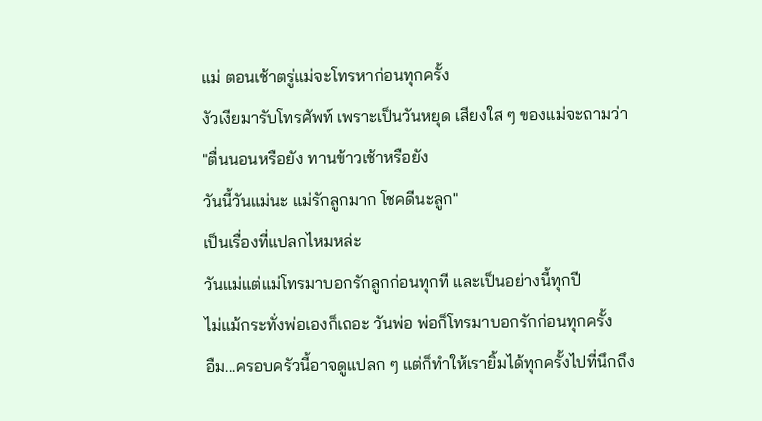แม่ ตอนเช้าตรู่แม่จะโทรหาก่อนทุกครั้ง
งัวเงียมารับโทรศัพท์ เพราะเป็นวันหยุด เสียงใส ๆ ของแม่จะถามว่า
"ตื่นนอนหรือยัง ทานข้าวเช้าหรือยัง
วันนี้วันแม่นะ แม่รักลูกมาก โชคดีนะลูก"
เป็นเรื่องที่แปลกไหมหล่ะ
วันแม่แต่แม่โทรมาบอกรักลูกก่อนทุกที และเป็นอย่างนี้ทุกปี
ไม่แม้กระทั่งพ่อเองก็เถอะ วันพ่อ พ่อก็โทรมาบอกรักก่อนทุกครั้ง
อืม...ครอบครัวนี้อาจดูแปลก ๆ แต่ก็ทำให้เรายิ้มได้ทุกครั้งไปที่นึกถึง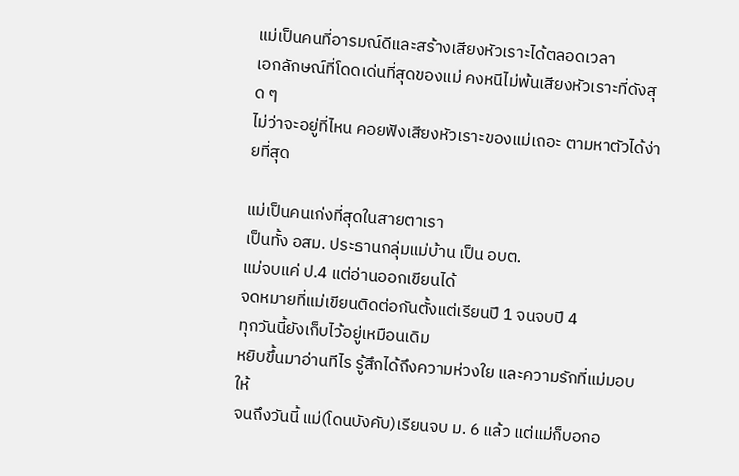แม่เป็นคนที่อารมณ์ดีและสร้างเสียงหัวเราะได้ตลอดเวลา
เอกลักษณ์ที่โดดเด่นที่สุดของแม่ คงหนีไม่พ้นเสียงหัวเราะที่ดังสุด ๆ
ไม่ว่าจะอยู่ที่ไหน คอยฟังเสียงหัวเราะของแม่เถอะ ตามหาตัวได้ง่ายที่สุด

แม่เป็นคนเก่งที่สุดในสายตาเรา
เป็นทั้ง อสม. ประธานกลุ่มแม่บ้าน เป็น อบต.
แม่จบแค่ ป.4 แต่อ่านออกเขียนได้
จดหมายที่แม่เขียนติดต่อกันตั้งแต่เรียนปี 1 จนจบปี 4
ทุกวันนี้ยังเก็บไว้อยู่เหมือนเดิม
หยิบขึ้นมาอ่านทีไร รู้สึกได้ถึงความห่วงใย และความรักที่แม่มอบให้
จนถึงวันนี้ แม่(โดนบังคับ)เรียนจบ ม. 6 แล้ว แต่แม่ก็บอกอ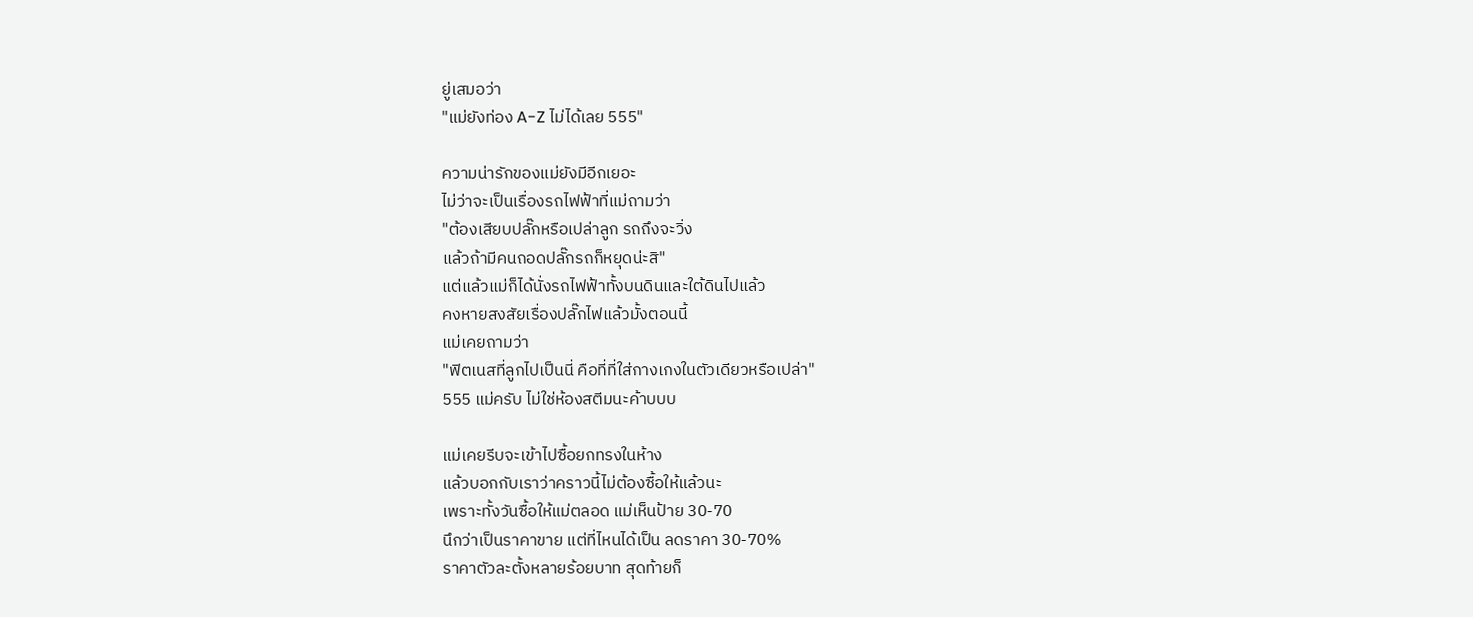ยู่เสมอว่า
"แม่ยังท่อง A-Z ไม่ได้เลย 555"

ความน่ารักของแม่ยังมีอีกเยอะ
ไม่ว่าจะเป็นเรื่องรถไฟฟ้าที่แม่ถามว่า
"ต้องเสียบปลั๊กหรือเปล่าลูก รถถึงจะวิ่ง
แล้วถ้ามีคนถอดปลั๊กรถก็หยุดน่ะสิ"
แต่แล้วแม่ก็ได้นั่งรถไฟฟ้าทั้งบนดินและใต้ดินไปแล้ว
คงหายสงสัยเรื่องปลั๊กไฟแล้วมั้งตอนนี้
แม่เคยถามว่า
"ฟิตเนสที่ลูกไปเป็นนี่ คือที่ที่ใส่กางเกงในตัวเดียวหรือเปล่า"
555 แม่ครับ ไม่ใช่ห้องสตีมนะค้าบบบ

แม่เคยรีบจะเข้าไปซื้อยกทรงในห้าง
แล้วบอกกับเราว่าคราวนี้ไม่ต้องซื้อให้แล้วนะ
เพราะทั้งวันซื้อให้แม่ตลอด แม่เห็นป้าย 30-70
นึกว่าเป็นราคาขาย แต่ที่ไหนได้เป็น ลดราคา 30-70%
ราคาตัวละตั้งหลายร้อยบาท สุดท้ายก็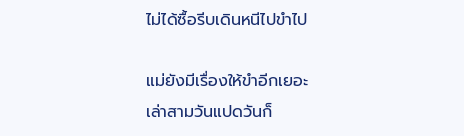ไม่ได้ซื้อรีบเดินหนีไปขำไป

แม่ยังมีเรื่องให้ขำอีกเยอะ
เล่าสามวันแปดวันก็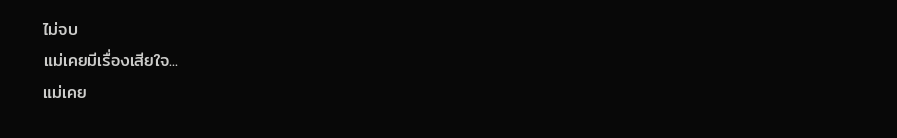ไม่จบ
แม่เคยมีเรื่องเสียใจ...
แม่เคย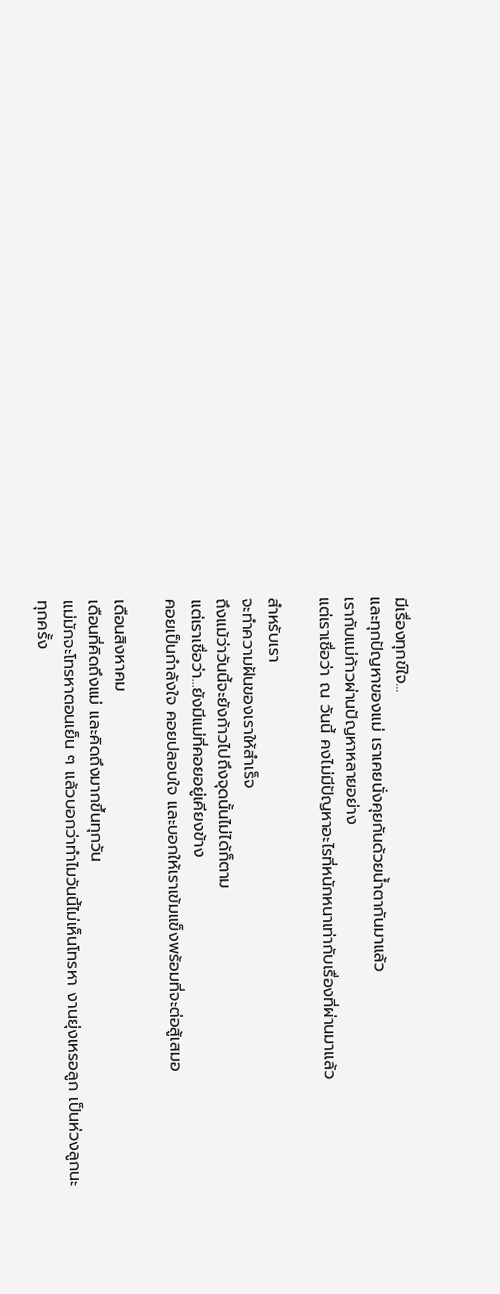มีเรื่องทุกข์ใจ...
และทุกปัญหาของแม่ เราเคยนั่งคุยกันด้วยน้ำตากันมาแล้ว
เรากับแม่ก้าวผ่านปัญหาหลายอย่าง
แต่เราเชื่อว่า ณ วันนี้ คงไม่มีปัญหาอะไรที่หนักหนาเท่ากับเรื่องที่ผ่านมาแล้ว

สำหรับเรา
จะทำความฝันของเราให้สำเร็จ
ถึงแม้ว่าวันนี้จะยังก้าวไปถึงจุดนั้นไม่ได้ก็ตาม
แต่เราเชื่อว่า...ยังมีแม่ที่คอยอยู่เคียงข้าง
คอยเป็นกำลังใจ คอยปลอบใจ และบอกให้เราเข้มแข็งพร้อมที่จะต่อสู้เสมอ

เดือนสิงหาคม
เดือนที่คิดถึงแม่ และคิดถึงมากขึ้นทุกวัน
แม่มักจะโทรหาตอนเย็น ๆ แล้วบอกว่าทำไมวันนี้ไม่เห็นโทรหา งานยุ่งเหรอลูก เป็นห่วงลูกนะ
ทุกครั้ง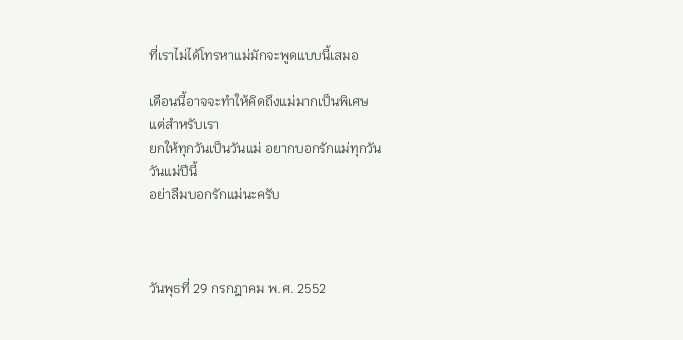ที่เราไม่ได้โทรหาแม่มักจะพูดแบบนี้เสมอ

เดือนนี้อาจจะทำให้คิดถึงแม่มากเป็นพิเศษ
แต่สำหรับเรา
ยกให้ทุกวันเป็นวันแม่ อยากบอกรักแม่ทุกวัน
วันแม่ปีนี้
อย่าลืมบอกรักแม่นะครับ



วันพุธที่ 29 กรกฎาคม พ.ศ. 2552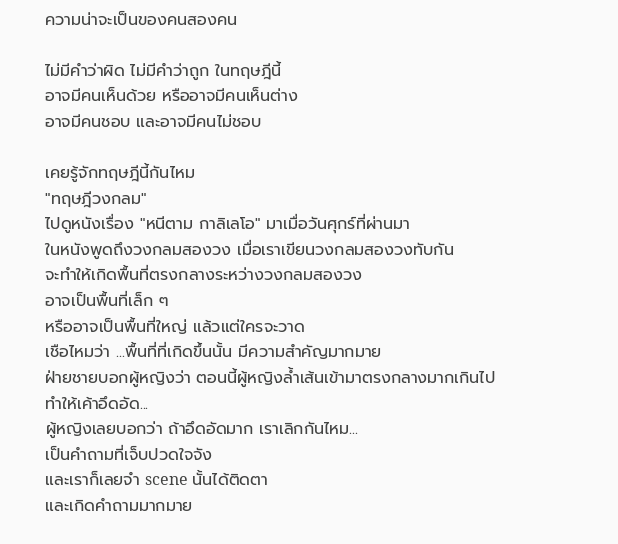ความน่าจะเป็นของคนสองคน

ไม่มีคำว่าผิด ไม่มีคำว่าถูก ในทฤษฎีนี้
อาจมีคนเห็นด้วย หรืออาจมีคนเห็นต่าง
อาจมีคนชอบ และอาจมีคนไม่ชอบ

เคยรู้จักทฤษฎีนี้กันไหม
"ทฤษฎีวงกลม"
ไปดูหนังเรื่อง "หนีตาม กาลิเลโอ" มาเมื่อวันศุกร์ที่ผ่านมา
ในหนังพูดถึงวงกลมสองวง เมื่อเราเขียนวงกลมสองวงทับกัน
จะทำให้เกิดพื้นที่ตรงกลางระหว่างวงกลมสองวง
อาจเป็นพื้นที่เล็ก ๆ
หรืออาจเป็นพื้นที่ใหญ่ แล้วแต่ใครจะวาด
เชือไหมว่า ...พื้นที่ที่เกิดขึ้นนั้น มีความสำคัญมากมาย
ฝ่ายชายบอกผู้หญิงว่า ตอนนี้ผู้หญิงล้ำเส้นเข้ามาตรงกลางมากเกินไป
ทำให้เค้าอึดอัด...
ผู้หญิงเลยบอกว่า ถ้าอึดอัดมาก เราเลิกกันไหม...
เป็นคำถามที่เจ็บปวดใจจัง
และเราก็เลยจำ scene นั้นได้ติดตา
และเกิดคำถามมากมาย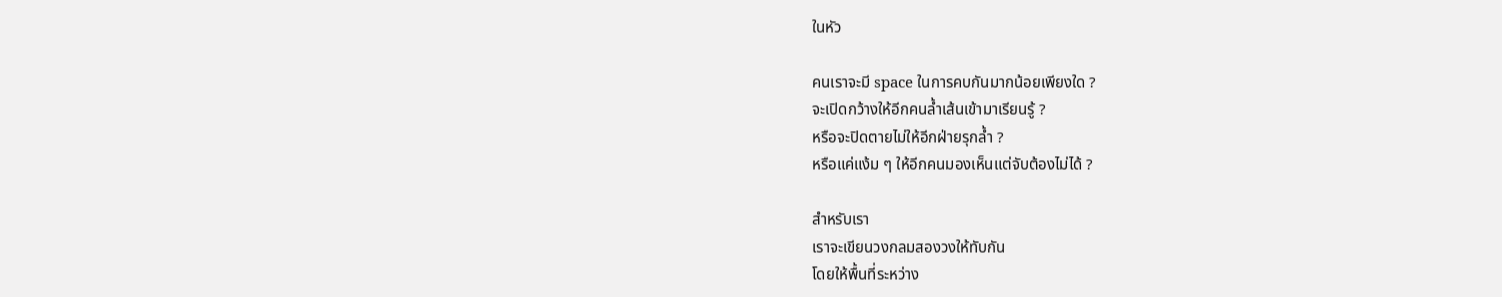ในหัว

คนเราจะมี space ในการคบกันมากน้อยเพียงใด ?
จะเปิดกว้างให้อีกคนล้ำเส้นเข้ามาเรียนรู้ ?
หรือจะปิดตายไม่ให้อีกฝ่ายรุกล้ำ ?
หรือแค่แง้ม ๆ ให้อีกคนมองเห็นแต่จับต้องไม่ได้ ?

สำหรับเรา
เราจะเขียนวงกลมสองวงให้ทับกัน
โดยให้พื้นที่ระหว่าง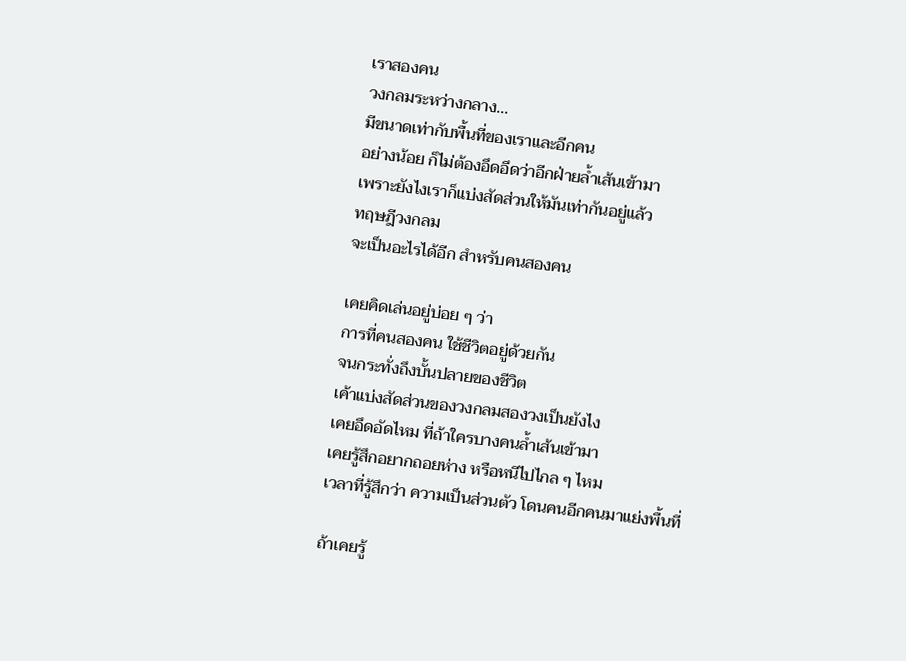เราสองคน
วงกลมระหว่างกลาง...
มีขนาดเท่ากับพื้นที่ของเราและอีกคน
อย่างน้อย ก็ไม่ต้องอึดอึดว่าอีกฝ่ายล้ำเส้นเข้ามา
เพราะยังไงเราก็แบ่งสัดส่วนให้มันเท่ากันอยู่แล้ว
ทฤษฎีวงกลม
จะเป็นอะไรได้อีก สำหรับคนสองคน

เคยคิดเล่นอยู่บ่อย ๆ ว่า
การที่คนสองคน ใช้ชีวิตอยู่ด้วยกัน
จนกระทั่งถึงบั้นปลายของชีวิต
เค้าแบ่งสัดส่วนของวงกลมสองวงเป็นยังไง
เคยอึดอัดไหม ที่ถ้าใครบางคนล้ำเส้นเข้ามา
เคยรู้สึกอยากถอยห่าง หรือหนีไปไกล ๆ ไหม
เวลาที่รู้สึกว่า ความเป็นส่วนตัว โดนคนอีกคนมาแย่งพื้นที่

ถ้าเคยรู้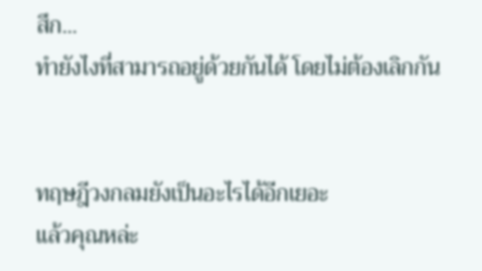สึก...
ทำยังไงที่สามารถอยู่ด้วยกันได้ โดยไม่ต้องเลิกกัน


ทฤษฎีวงกลมยังเป็นอะไรได้อีกเยอะ
แล้วคุณหล่ะ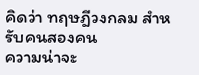คิดว่า ทฤษฎีวงกลม สำหรับคนสองคน
ความน่าจะ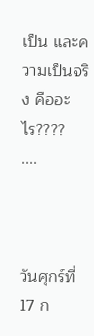เป็น และความเป็นจริง คืออะไร????
....



วันศุกร์ที่ 17 ก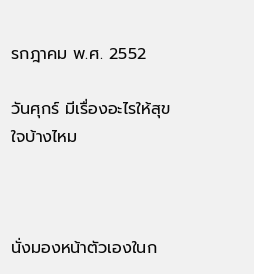รกฎาคม พ.ศ. 2552

วันศุกร์ มีเรื่องอะไรให้สุขใจบ้างไหม



นั่งมองหน้าตัวเองในก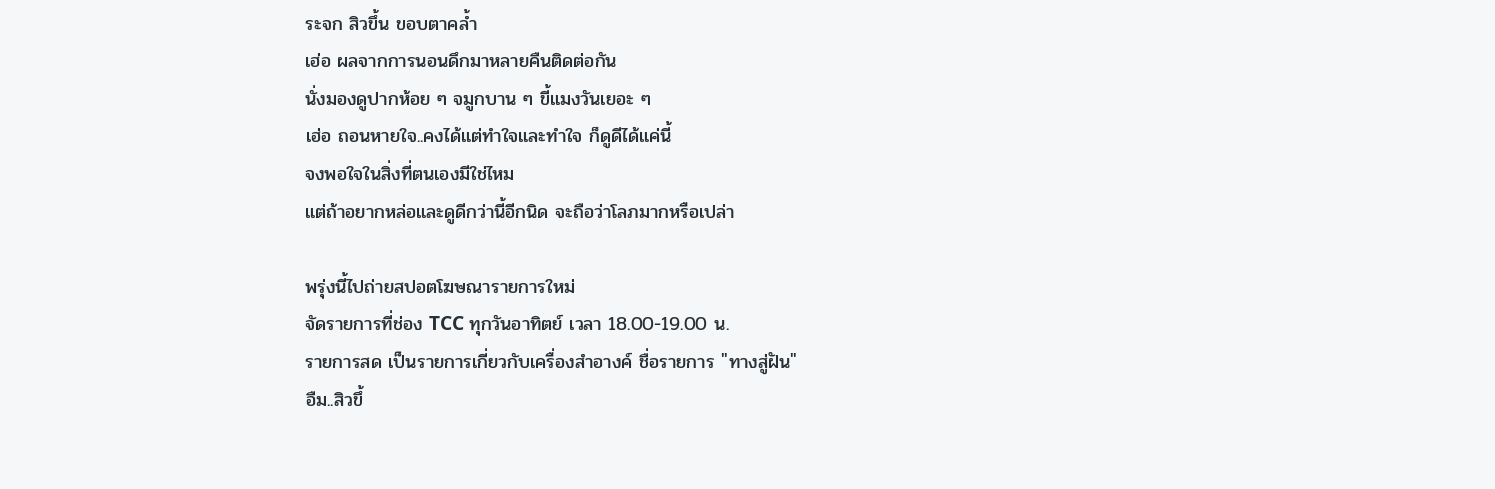ระจก สิวขึ้น ขอบตาคล้ำ
เฮ่อ ผลจากการนอนดึกมาหลายคืนติดต่อกัน
นั่งมองดูปากห้อย ๆ จมูกบาน ๆ ขี้แมงวันเยอะ ๆ
เฮ่อ ถอนหายใจ..คงได้แต่ทำใจและทำใจ ก็ดูดีได้แค่นี้
จงพอใจในสิ่งที่ตนเองมีใช่ไหม
แต่ถ้าอยากหล่อและดูดีกว่านี้อีกนิด จะถือว่าโลภมากหรือเปล่า

พรุ่งนี้ไปถ่ายสปอตโฆษณารายการใหม่
จัดรายการที่ช่อง TCC ทุกวันอาทิตย์ เวลา 18.00-19.00 น.
รายการสด เป็นรายการเกี่ยวกับเครื่องสำอางค์ ชื่อรายการ "ทางสู่ฝัน"
อืม..สิวขึ้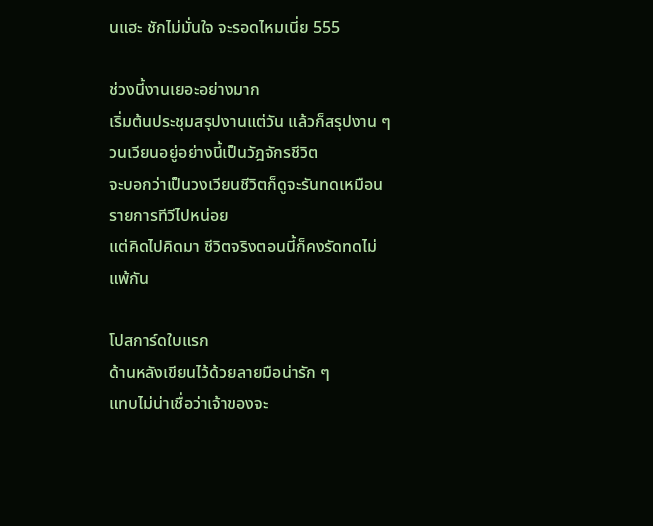นแฮะ ชักไม่มั่นใจ จะรอดไหมเนี่ย 555

ช่วงนี้งานเยอะอย่างมาก
เริ่มต้นประชุมสรุปงานแต่วัน แล้วก็สรุปงาน ๆ
วนเวียนอยู่อย่างนี้เป็นวัฎจักรชีวิต
จะบอกว่าเป็นวงเวียนชีวิตก็ดูจะรันทดเหมือนรายการทีวีไปหน่อย
แต่คิดไปคิดมา ชีวิตจริงตอนนี้ก็คงรัดทดไม่แพ้กัน

โปสการ์ดใบแรก
ด้านหลังเขียนไว้ด้วยลายมือน่ารัก ๆ
แทบไม่น่าเชื่อว่าเจ้าของจะ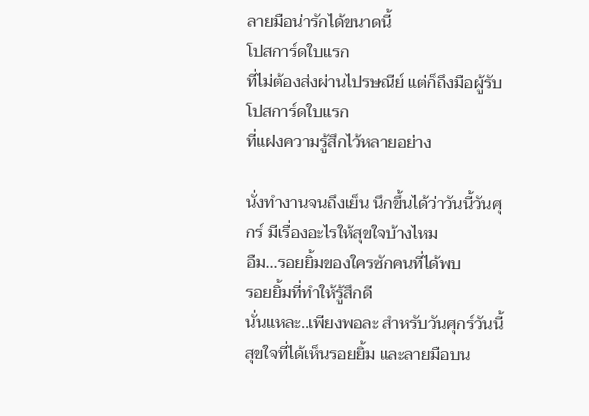ลายมือน่ารักได้ขนาดนี้
โปสการ์ดใบแรก
ที่ไม่ต้องส่งผ่านไปรษณีย์ แต่ก็ถึงมือผู้รับ
โปสการ์ดใบแรก
ที่แฝงความรู้สึกไว้หลายอย่าง

นั่งทำงานจนถึงเย็น นึกขึ้นได้ว่าวันนี้วันศุกร์ มีเรื่องอะไรให้สุขใจบ้างไหม
อืม...รอยยิ้มของใครซักคนที่ได้พบ
รอยยิ้มที่ทำให้รู้สึกดี
นั่นแหละ..เพียงพอละ สำหรับวันศุกร์วันนี้
สุขใจที่ได้เห็นรอยยิ้ม และลายมือบน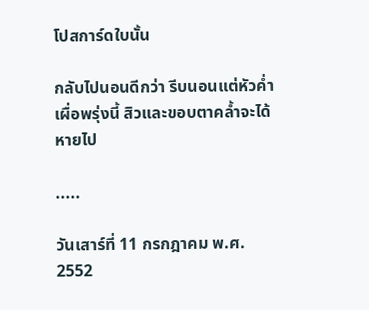โปสการ์ดใบนั้น

กลับไปนอนดีกว่า รีบนอนแต่หัวค่ำ เผื่อพรุ่งนี้ สิวและขอบตาคล้ำจะได้หายไป

.....

วันเสาร์ที่ 11 กรกฎาคม พ.ศ. 2552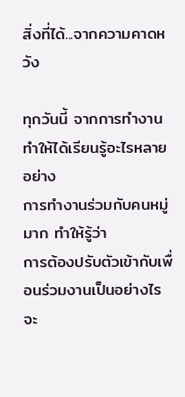สิ่งที่ได้...จากความคาดหวัง

ทุกวันนี้ จากการทำงานทำให้ได้เรียนรู้อะไรหลายอย่าง
การทำงานร่วมกับคนหมู่มาก ทำให้รู้ว่า
การต้องปรับตัวเข้ากับเพื่อนร่วมงานเป็นอย่างไร
จะ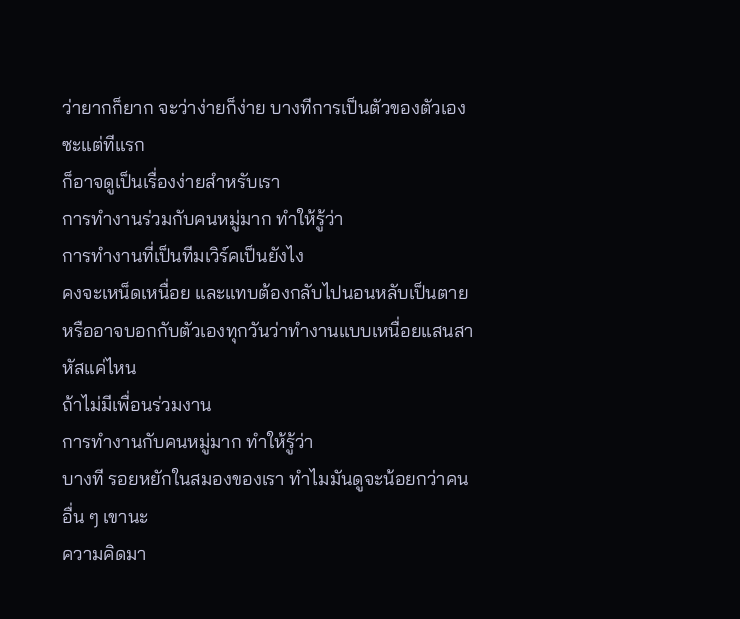ว่ายากก็ยาก จะว่าง่ายก็ง่าย บางทีการเป็นตัวของตัวเองซะแต่ทีแรก
ก็อาจดูเป็นเรื่องง่ายสำหรับเรา
การทำงานร่วมกับคนหมู่มาก ทำให้รู้ว่า
การทำงานที่เป็นทีมเวิร์คเป็นยังไง
คงจะเหน็ดเหนื่อย และแทบต้องกลับไปนอนหลับเป็นตาย
หรืออาจบอกกับตัวเองทุกวันว่าทำงานแบบเหนื่อยแสนสาหัสแค่ไหน
ถ้าไม่มีเพื่อนร่วมงาน
การทำงานกับคนหมู่มาก ทำให้รู้ว่า
บางที รอยหยักในสมองของเรา ทำไมมันดูจะน้อยกว่าคนอื่น ๆ เขานะ
ความคิดมา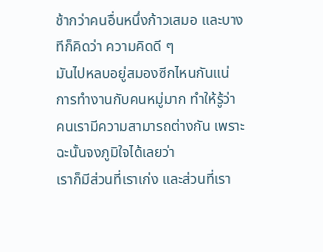ช้ากว่าคนอื่นหนึ่งก้าวเสมอ และบางทีก็คิดว่า ความคิดดี ๆ
มันไปหลบอยู่สมองซีกไหนกันแน่
การทำงานกับคนหมู่มาก ทำให้รู้ว่า
คนเรามีความสามารถต่างกัน เพราะฉะนั้นจงภูมิใจได้เลยว่า
เราก็มีส่วนที่เราเก่ง และส่วนที่เรา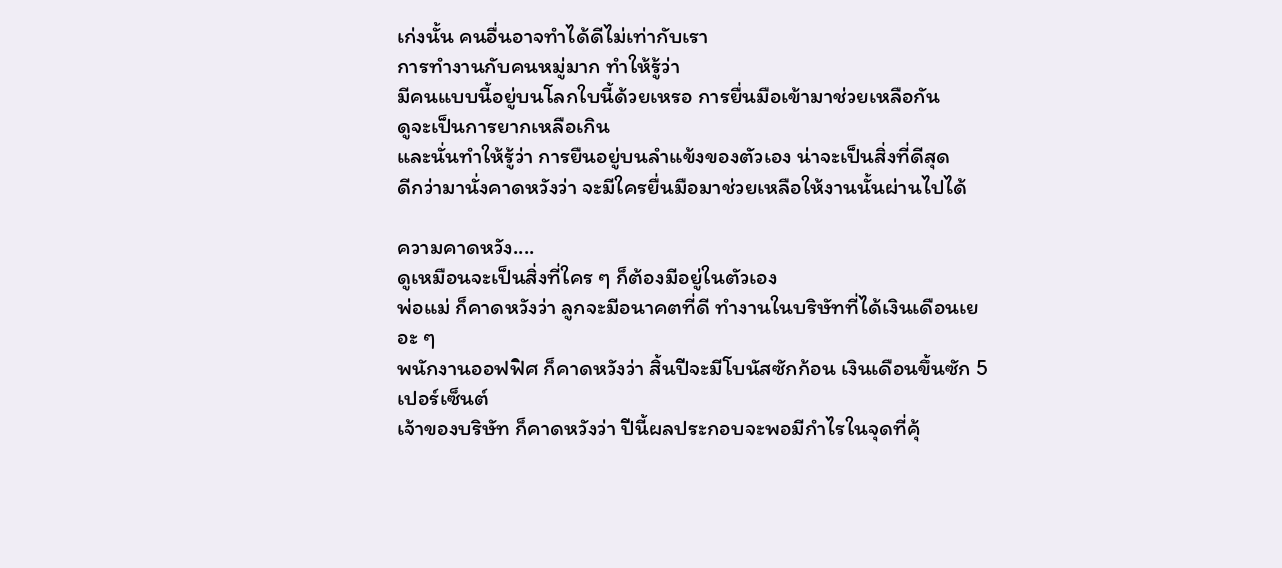เก่งนั้น คนอื่นอาจทำได้ดีไม่เท่ากับเรา
การทำงานกับคนหมู่มาก ทำให้รู้ว่า
มีคนแบบนี้อยู่บนโลกใบนี้ด้วยเหรอ การยื่นมือเข้ามาช่วยเหลือกัน
ดูจะเป็นการยากเหลือเกิน
และนั่นทำให้รู้ว่า การยืนอยู่บนลำแข้งของตัวเอง น่าจะเป็นสิ่งที่ดีสุด
ดีกว่ามานั่งคาดหวังว่า จะมีใครยื่นมือมาช่วยเหลือให้งานนั้นผ่านไปได้

ความคาดหวัง....
ดูเหมือนจะเป็นสิ่งที่ใคร ๆ ก็ต้องมีอยู่ในตัวเอง
พ่อแม่ ก็คาดหวังว่า ลูกจะมีอนาคตที่ดี ทำงานในบริษัทที่ได้เงินเดือนเยอะ ๆ
พนักงานออฟฟิศ ก็คาดหวังว่า สิ้นปีจะมีโบนัสซักก้อน เงินเดือนขึ้นซัก 5 เปอร์เซ็นต์
เจ้าของบริษัท ก็คาดหวังว่า ปีนี้ผลประกอบจะพอมีกำไรในจุดที่คุ้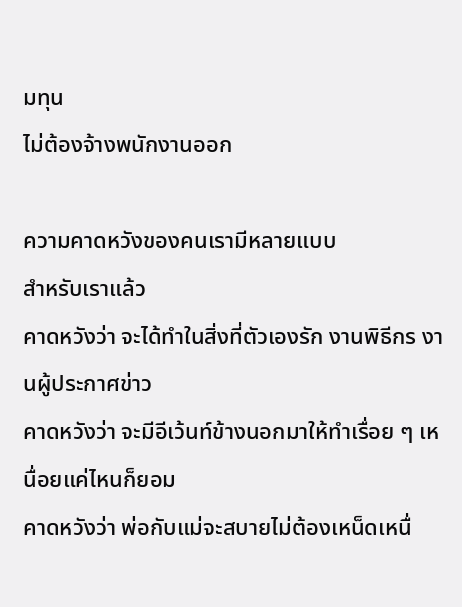มทุน
ไม่ต้องจ้างพนักงานออก

ความคาดหวังของคนเรามีหลายแบบ
สำหรับเราแล้ว
คาดหวังว่า จะได้ทำในสิ่งที่ตัวเองรัก งานพิธีกร งานผู้ประกาศข่าว
คาดหวังว่า จะมีอีเว้นท์ข้างนอกมาให้ทำเรื่อย ๆ เหนื่อยแค่ไหนก็ยอม
คาดหวังว่า พ่อกับแม่จะสบายไม่ต้องเหน็ดเหนื่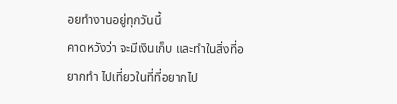อยทำงานอยู่ทุกวันนี้
คาดหวังว่า จะมีเงินเก็บ และทำในสิ่งที่อยากทำ ไปเที่ยวในที่ที่อยากไป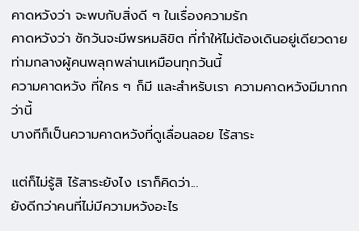คาดหวังว่า จะพบกับสิ่งดี ๆ ในเรื่องความรัก
คาดหวังว่า ซักวันจะมีพรหมลิขิต ที่ทำให้ไม่ต้องเดินอยู่เดียวดาย
ท่ามกลางผู้คนพลุกพล่านเหมือนทุกวันนี้
ความคาดหวัง ที่ใคร ๆ ก็มี และสำหรับเรา ความคาดหวังมีมากกว่านี้
บางทีก็เป็นความคาดหวังที่ดูเลื่อนลอย ไร้สาระ

แต่ก็ไม่รู้สิ ไร้สาระยังไง เราก็คิดว่า...
ยังดีกว่าคนที่ไม่มีความหวังอะไร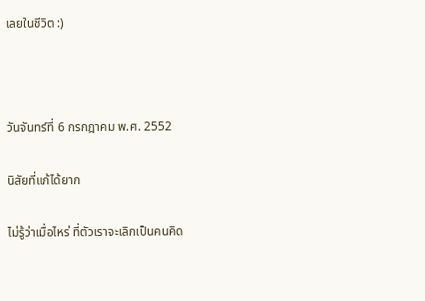เลยในชีวิต :)



วันจันทร์ที่ 6 กรกฎาคม พ.ศ. 2552

นิสัยที่แก้ได้ยาก

ไม่รู้ว่าเมื่อไหร่ ที่ตัวเราจะเลิกเป็นคนคิด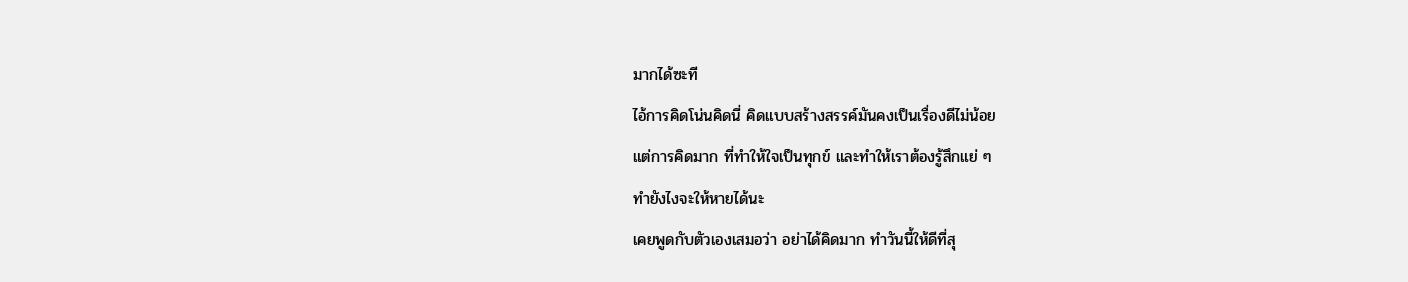มากได้ซะที
ไอ้การคิดโน่นคิดนี่ คิดแบบสร้างสรรค์มันคงเป็นเรื่องดีไม่น้อย
แต่การคิดมาก ที่ทำให้ใจเป็นทุกข์ และทำให้เราต้องรู้สึกแย่ ๆ
ทำยังไงจะให้หายได้นะ
เคยพูดกับตัวเองเสมอว่า อย่าได้คิดมาก ทำวันนี้ให้ดีที่สุ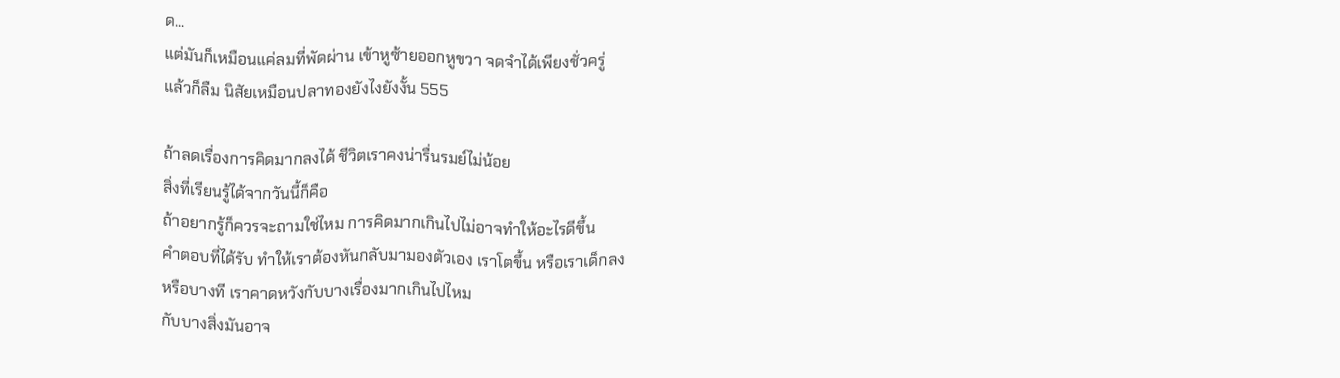ด...
แต่มันก็เหมือนแค่ลมที่พัดผ่าน เข้าหูซ้ายออกหูขวา จดจำได้เพียงชั่วครู่
แล้วก็ลืม นิสัยเหมือนปลาทองยังไงยังงั้น 555

ถ้าลดเรื่องการคิดมากลงได้ ชีวิตเราคงน่ารื่นรมย์ไม่น้อย
สิ่งที่เรียนรู้ได้จากวันนี้ก็คือ
ถ้าอยากรู้ก็ควรจะถามใช่ไหม การคิดมากเกินไปไม่อาจทำให้อะไรดีขึ้น
คำตอบที่ได้รับ ทำให้เราต้องหันกลับมามองตัวเอง เราโตขึ้น หรือเราเด็กลง
หรือบางที เราคาดหวังกับบางเรื่องมากเกินไปไหม
กับบางสิ่งมันอาจ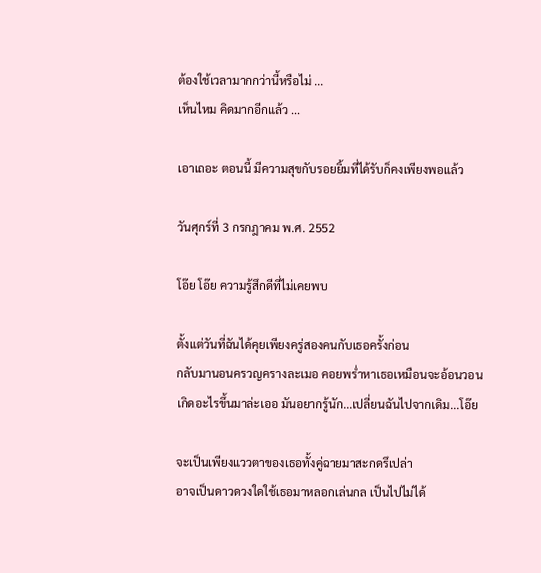ต้องใช้เวลามากกว่านี้หรือไม่ ...
เห็นไหม คิดมากอีกแล้ว ...

เอาเถอะ ตอนนี้ มีความสุขกับรอยยิ้มที่ได้รับก็คงเพียงพอแล้ว

วันศุกร์ที่ 3 กรกฎาคม พ.ศ. 2552

โอ๊ย โอ๊ย ความรู้สึกดีที่ไม่เคยพบ

ตั้งแต่วันที่ฉันได้คุยเพียงครู่สองคนกับเธอครั้งก่อน
กลับมานอนครวญครางละเมอ คอยพร่ำหาเธอเหมือนจะอ้อนวอน
เกิดอะไรขึ้นมาล่ะเออ มันอยากรู้นัก...เปลี่ยนฉันไปจากเดิม...โอ๊ย

จะเป็นเพียงแววตาของเธอทั้งคู่ฉายมาสะกดรึเปล่า
อาจเป็นดาวดวงใดใช้เธอมาหลอกเล่นกล เป็นไปไม่ได้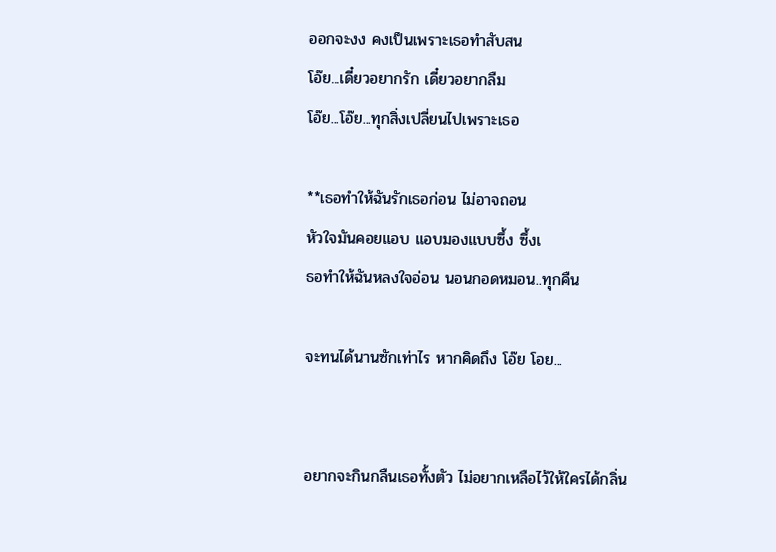ออกจะงง คงเป็นเพราะเธอทำสับสน
โอ๊ย...เดี๋ยวอยากรัก เดี๋ยวอยากลืม
โอ๊ย...โอ๊ย...ทุกสิ่งเปลี่ยนไปเพราะเธอ

**เธอทำให้ฉันรักเธอก่อน ไม่อาจถอน
หัวใจมันคอยแอบ แอบมองแบบซึ้ง ซึ้งเ
ธอทำให้ฉันหลงใจอ่อน นอนกอดหมอน..ทุกคืน

จะทนได้นานซักเท่าไร หากคิดถึง โอ๊ย โอย...


อยากจะกินกลืนเธอทั้งตัว ไม่อยากเหลือไว้ให้ใครได้กลิ่น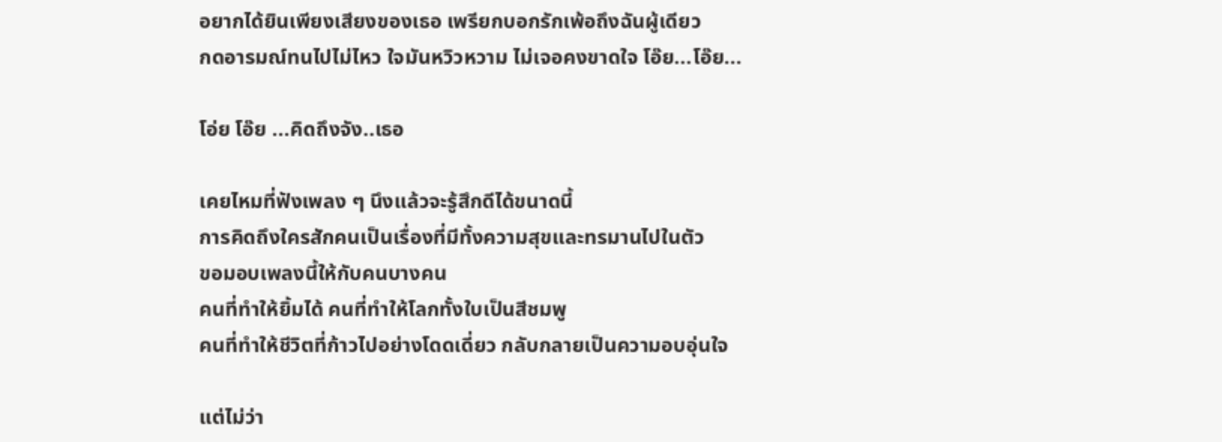อยากได้ยินเพียงเสียงของเธอ เพรียกบอกรักเพ้อถึงฉันผู้เดียว
กดอารมณ์ทนไปไม่ไหว ใจมันหวิวหวาม ไม่เจอคงขาดใจ โอ๊ย...โอ๊ย...

โอ่ย โอ๊ย ...คิดถึงจัง..เธอ

เคยไหมที่ฟังเพลง ๆ นึงแล้วจะรู้สึกดีได้ขนาดนี้
การคิดถึงใครสักคนเป็นเรื่องที่มีทั้งความสุขและทรมานไปในตัว
ขอมอบเพลงนี้ให้กับคนบางคน
คนที่ทำให้ยิ้มได้ คนที่ทำให้โลกทั้งใบเป็นสีชมพู
คนที่ทำให้ชีวิตที่ก้าวไปอย่างโดดเดี่ยว กลับกลายเป็นความอบอุ่นใจ

แต่ไม่ว่า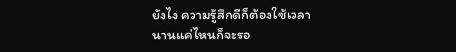ยังไง ความรู้สึกดีก็ต้องใช้เวลา
นานแค่ไหนก็จะรอ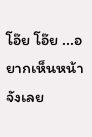โอ๊ย โอ๊ย ...อยากเห็นหน้าจังเลย